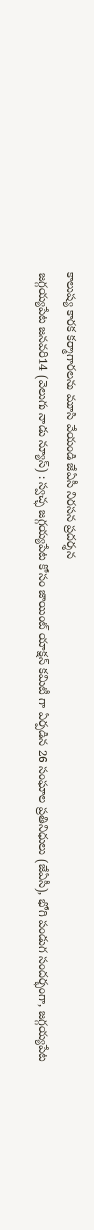కాలుష్య కారక కర్మాగారలను మూసి వేయండి జేఏసీ నిరసన ప్రదర్శన
జగ్గయ్యపేట జనవరి14 (వెలుగు నాడు న్యూస్) : స్వచ్ఛ జగ్గయ్యపేట కోసం జాయింట్ యాక్షన్ కమిటీ గా ఏర్పడిన 26 సంఘాల ప్రతినిధులు (జేఏసీ), భోగి పండుగ సందర్భంగా, జగ్గయ్యపేట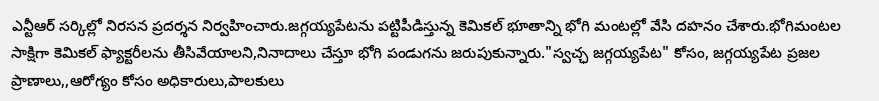ఎన్టీఆర్ సర్కిల్లో నిరసన ప్రదర్శన నిర్వహించారు.జగ్గయ్యపేటను పట్టిపీడిస్తున్న కెమికల్ భూతాన్ని భోగి మంటల్లో వేసి దహనం చేశారు.భోగిమంటల సాక్షిగా కెమికల్ ఫ్యాక్టరీలను తీసివేయాలని,నినాదాలు చేస్తూ భోగి పండుగను జరుపుకున్నారు."స్వచ్ఛ జగ్గయ్యపేట" కోసం, జగ్గయ్యపేట ప్రజల ప్రాణాలు,,ఆరోగ్యం కోసం అధికారులు,పాలకులు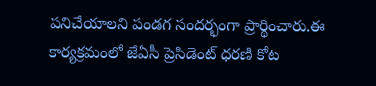పనిచేయాలని పండగ సందర్భంగా ప్రార్థించారు.ఈ కార్యక్రమంలో జేఏసీ ప్రెసిడెంట్ ధరణి కోట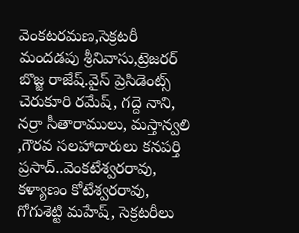వెంకటరమణ,సెక్రటరీ మందడపు శ్రీనివాసు,ట్రెజరర్ బొజ్జ రాజేష్.వైస్ ప్రెసిడెంట్స్ చెరుకూరి రమేష్, గద్దె నాని, నర్రా సీతారాములు, మస్తాన్వలి ,గౌరవ సలహాదారులు కనపర్తి ప్రసాద్..వెంకటేశ్వరరావు, కళ్యాణం కోటేశ్వరరావు, గోగుశెట్టి మహేష్, సెక్రటరీలు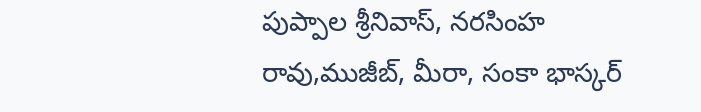పుప్పాల శ్రీనివాస్, నరసింహ రావు,ముజీబ్, మీరా, సంకా భాస్కర్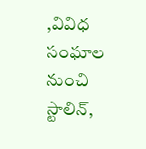,వివిధ సంఘాల నుంచి స్టాలిన్,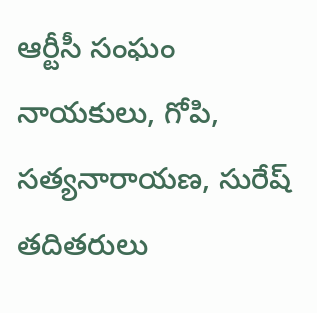ఆర్టీసీ సంఘం నాయకులు, గోపి, సత్యనారాయణ, సురేష్ తదితరులు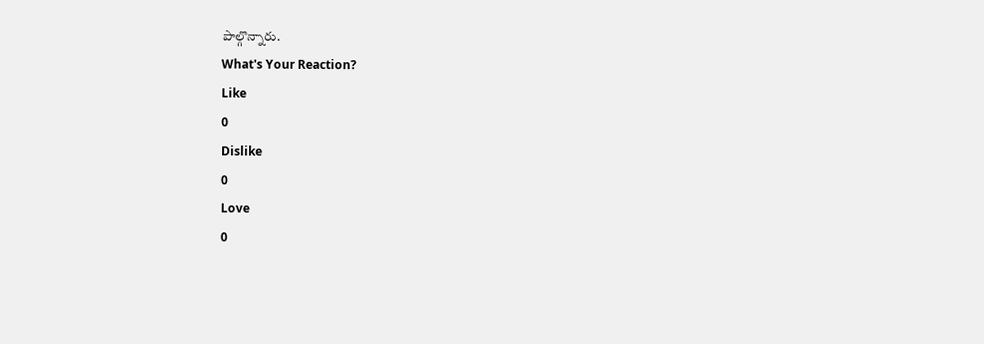పాల్గొన్నారు.
What's Your Reaction?
Like
0
Dislike
0
Love
0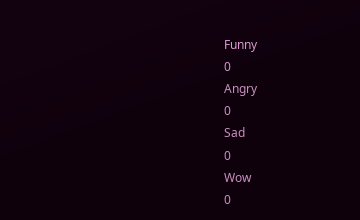Funny
0
Angry
0
Sad
0
Wow
0